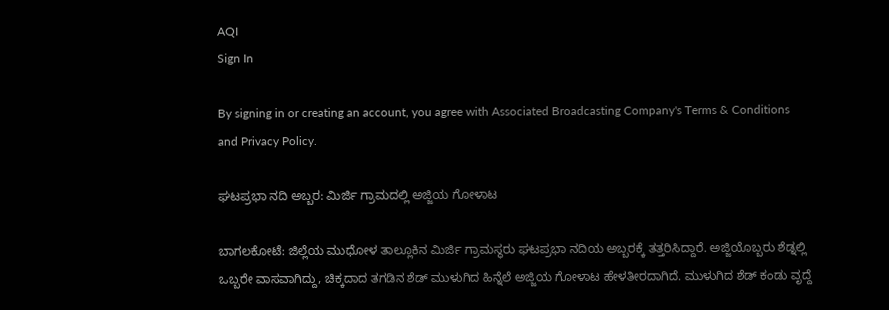AQI
Sign In

By signing in or creating an account, you agree with Associated Broadcasting Company's Terms & Conditions and Privacy Policy.

ಘಟಪ್ರಭಾ ನದಿ ಅಬ್ಬರ: ಮಿರ್ಜಿ ಗ್ರಾಮದಲ್ಲಿ ಅಜ್ಜಿಯ ಗೋಳಾಟ

ಬಾಗಲಕೋಟೆ: ಜಿಲ್ಲೆಯ ಮುಧೋಳ ತಾಲ್ಲೂಕಿನ ಮಿರ್ಜಿ ಗ್ರಾಮಸ್ಥರು ಘಟಪ್ರಭಾ ನದಿಯ ಅಬ್ಬರಕ್ಕೆ ತತ್ತರಿಸಿದ್ದಾರೆ. ಅಜ್ಜಿಯೊಬ್ಬರು ಶೆಡ್ನಲ್ಲಿ ಒಬ್ಬರೇ ವಾಸವಾಗಿದ್ದು, ಚಿಕ್ಕದಾದ ತಗಡಿನ ಶೆಡ್ ಮುಳುಗಿದ ಹಿನ್ನೆಲೆ ಅಜ್ಜಿಯ ಗೋಳಾಟ ಹೇಳತೀರದಾಗಿದೆ. ಮುಳುಗಿದ ಶೆಡ್ ಕಂಡು ವೃದ್ದೆ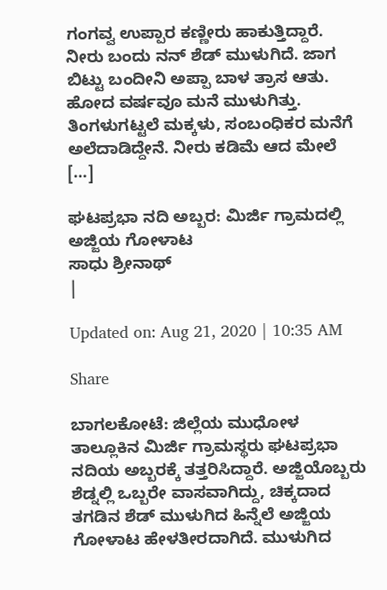ಗಂಗವ್ವ ಉಪ್ಪಾರ ಕಣ್ಣೀರು ಹಾಕುತ್ತಿದ್ದಾರೆ. ನೀರು ಬಂದು ನನ್ ಶೆಡ್ ಮುಳುಗಿದೆ. ಜಾಗ ಬಿಟ್ಟು ಬಂದೀನಿ ಅಪ್ಪಾ ಬಾಳ ತ್ರಾಸ ಆತು. ಹೋದ ವರ್ಷವೂ ಮನೆ ಮುಳುಗಿತ್ತು. ತಿಂಗಳುಗಟ್ಟಲೆ ಮಕ್ಕಳು, ಸಂಬಂಧಿಕರ ಮನೆಗೆ ಅಲೆದಾಡಿದ್ದೇನೆ. ನೀರು ಕಡಿಮೆ ಆದ ಮೇಲೆ […]

ಘಟಪ್ರಭಾ ನದಿ ಅಬ್ಬರ: ಮಿರ್ಜಿ ಗ್ರಾಮದಲ್ಲಿ ಅಜ್ಜಿಯ ಗೋಳಾಟ
ಸಾಧು ಶ್ರೀನಾಥ್
|

Updated on: Aug 21, 2020 | 10:35 AM

Share

ಬಾಗಲಕೋಟೆ: ಜಿಲ್ಲೆಯ ಮುಧೋಳ ತಾಲ್ಲೂಕಿನ ಮಿರ್ಜಿ ಗ್ರಾಮಸ್ಥರು ಘಟಪ್ರಭಾ ನದಿಯ ಅಬ್ಬರಕ್ಕೆ ತತ್ತರಿಸಿದ್ದಾರೆ. ಅಜ್ಜಿಯೊಬ್ಬರು ಶೆಡ್ನಲ್ಲಿ ಒಬ್ಬರೇ ವಾಸವಾಗಿದ್ದು, ಚಿಕ್ಕದಾದ ತಗಡಿನ ಶೆಡ್ ಮುಳುಗಿದ ಹಿನ್ನೆಲೆ ಅಜ್ಜಿಯ ಗೋಳಾಟ ಹೇಳತೀರದಾಗಿದೆ. ಮುಳುಗಿದ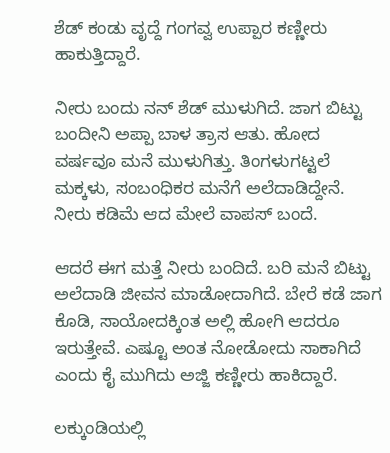ಶೆಡ್ ಕಂಡು ವೃದ್ದೆ ಗಂಗವ್ವ ಉಪ್ಪಾರ ಕಣ್ಣೀರು ಹಾಕುತ್ತಿದ್ದಾರೆ.

ನೀರು ಬಂದು ನನ್ ಶೆಡ್ ಮುಳುಗಿದೆ. ಜಾಗ ಬಿಟ್ಟು ಬಂದೀನಿ ಅಪ್ಪಾ ಬಾಳ ತ್ರಾಸ ಆತು. ಹೋದ ವರ್ಷವೂ ಮನೆ ಮುಳುಗಿತ್ತು. ತಿಂಗಳುಗಟ್ಟಲೆ ಮಕ್ಕಳು, ಸಂಬಂಧಿಕರ ಮನೆಗೆ ಅಲೆದಾಡಿದ್ದೇನೆ. ನೀರು ಕಡಿಮೆ ಆದ ಮೇಲೆ ವಾಪಸ್ ಬಂದೆ.

ಆದರೆ ಈಗ ಮತ್ತೆ ನೀರು ಬಂದಿದೆ. ಬರಿ ಮನೆ ಬಿಟ್ಟು ಅಲೆದಾಡಿ ಜೀವನ ಮಾಡೋದಾಗಿದೆ. ಬೇರೆ ಕಡೆ ಜಾಗ ಕೊಡಿ, ಸಾಯೋದಕ್ಕಿಂತ ಅಲ್ಲಿ ಹೋಗಿ ಆದರೂ ಇರುತ್ತೇವೆ. ಎಷ್ಟೂ ಅಂತ ನೋಡೋದು ಸಾಕಾಗಿದೆ ಎಂದು ಕೈ ಮುಗಿದು ಅಜ್ಜಿ ಕಣ್ಣೀರು ಹಾಕಿದ್ದಾರೆ.

ಲಕ್ಕುಂಡಿಯಲ್ಲಿ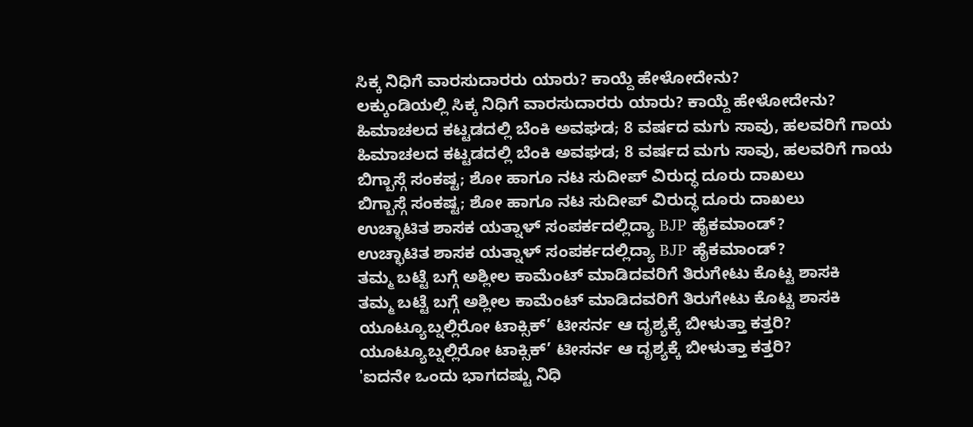ಸಿಕ್ಕ ನಿಧಿಗೆ ವಾರಸುದಾರರು ಯಾರು? ಕಾಯ್ದೆ ಹೇಳೋದೇನು?
ಲಕ್ಕುಂಡಿಯಲ್ಲಿ ಸಿಕ್ಕ ನಿಧಿಗೆ ವಾರಸುದಾರರು ಯಾರು? ಕಾಯ್ದೆ ಹೇಳೋದೇನು?
ಹಿಮಾಚಲದ ಕಟ್ಟಡದಲ್ಲಿ ಬೆಂಕಿ ಅವಘಡ; 8 ವರ್ಷದ ಮಗು ಸಾವು, ಹಲವರಿಗೆ ಗಾಯ
ಹಿಮಾಚಲದ ಕಟ್ಟಡದಲ್ಲಿ ಬೆಂಕಿ ಅವಘಡ; 8 ವರ್ಷದ ಮಗು ಸಾವು, ಹಲವರಿಗೆ ಗಾಯ
ಬಿಗ್ಬಾಸ್ಗೆ ಸಂಕಷ್ಟ; ಶೋ ಹಾಗೂ ನಟ ಸುದೀಪ್ ವಿರುದ್ಧ ದೂರು ದಾಖಲು
ಬಿಗ್ಬಾಸ್ಗೆ ಸಂಕಷ್ಟ; ಶೋ ಹಾಗೂ ನಟ ಸುದೀಪ್ ವಿರುದ್ಧ ದೂರು ದಾಖಲು
ಉಚ್ಛಾಟಿತ ಶಾಸಕ ಯತ್ನಾಳ್ ಸಂಪರ್ಕದಲ್ಲಿದ್ಯಾ BJP ಹೈಕಮಾಂಡ್?
ಉಚ್ಛಾಟಿತ ಶಾಸಕ ಯತ್ನಾಳ್ ಸಂಪರ್ಕದಲ್ಲಿದ್ಯಾ BJP ಹೈಕಮಾಂಡ್?
ತಮ್ಮ ಬಟ್ಟೆ ಬಗ್ಗೆ ಅಶ್ಲೀಲ ಕಾಮೆಂಟ್ ಮಾಡಿದವರಿಗೆ ತಿರುಗೇಟು ಕೊಟ್ಟ ಶಾಸಕಿ
ತಮ್ಮ ಬಟ್ಟೆ ಬಗ್ಗೆ ಅಶ್ಲೀಲ ಕಾಮೆಂಟ್ ಮಾಡಿದವರಿಗೆ ತಿರುಗೇಟು ಕೊಟ್ಟ ಶಾಸಕಿ
ಯೂಟ್ಯೂಬ್ನಲ್ಲಿರೋ ಟಾಕ್ಸಿಕ್’ ಟೀಸರ್ನ ಆ ದೃಶ್ಯಕ್ಕೆ ಬೀಳುತ್ತಾ ಕತ್ತರಿ?
ಯೂಟ್ಯೂಬ್ನಲ್ಲಿರೋ ಟಾಕ್ಸಿಕ್’ ಟೀಸರ್ನ ಆ ದೃಶ್ಯಕ್ಕೆ ಬೀಳುತ್ತಾ ಕತ್ತರಿ?
'ಐದನೇ ಒಂದು ಭಾಗದಷ್ಟು ನಿಧಿ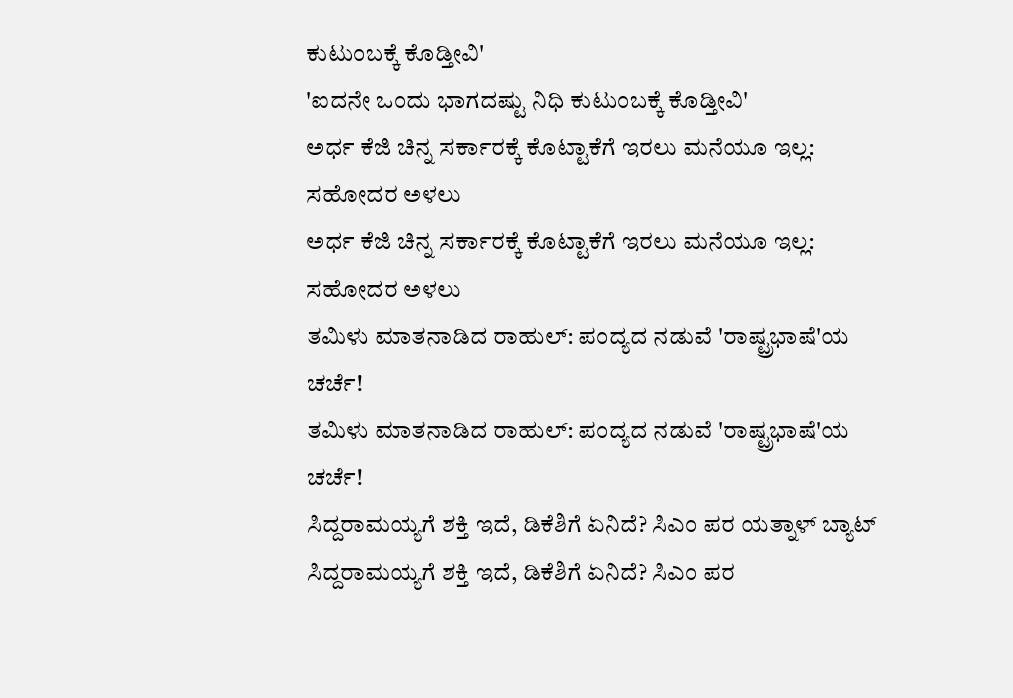ಕುಟುಂಬಕ್ಕೆ ಕೊಡ್ತೀವಿ'
'ಐದನೇ ಒಂದು ಭಾಗದಷ್ಟು ನಿಧಿ ಕುಟುಂಬಕ್ಕೆ ಕೊಡ್ತೀವಿ'
ಅರ್ಧ ಕೆಜಿ ಚಿನ್ನ ಸರ್ಕಾರಕ್ಕೆ ಕೊಟ್ಟಾಕೆಗೆ ಇರಲು ಮನೆಯೂ ಇಲ್ಲ: ಸಹೋದರ ಅಳಲು
ಅರ್ಧ ಕೆಜಿ ಚಿನ್ನ ಸರ್ಕಾರಕ್ಕೆ ಕೊಟ್ಟಾಕೆಗೆ ಇರಲು ಮನೆಯೂ ಇಲ್ಲ: ಸಹೋದರ ಅಳಲು
ತಮಿಳು ಮಾತನಾಡಿದ ರಾಹುಲ್: ಪಂದ್ಯದ ನಡುವೆ 'ರಾಷ್ಟ್ರಭಾಷೆ'ಯ ಚರ್ಚೆ!
ತಮಿಳು ಮಾತನಾಡಿದ ರಾಹುಲ್: ಪಂದ್ಯದ ನಡುವೆ 'ರಾಷ್ಟ್ರಭಾಷೆ'ಯ ಚರ್ಚೆ!
ಸಿದ್ದರಾಮಯ್ಯಗೆ ಶಕ್ತಿ ಇದೆ, ಡಿಕೆಶಿಗೆ ಏನಿದೆ? ಸಿಎಂ ಪರ ಯತ್ನಾಳ್ ಬ್ಯಾಟ್
ಸಿದ್ದರಾಮಯ್ಯಗೆ ಶಕ್ತಿ ಇದೆ, ಡಿಕೆಶಿಗೆ ಏನಿದೆ? ಸಿಎಂ ಪರ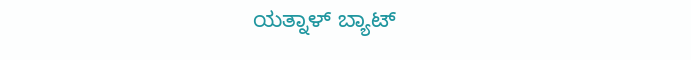ಯತ್ನಾಳ್ ಬ್ಯಾಟ್